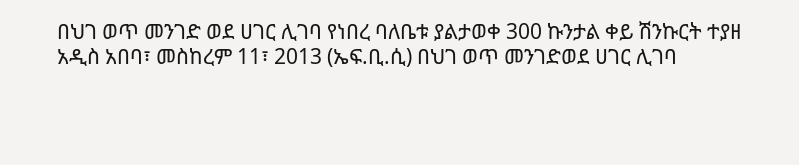በህገ ወጥ መንገድ ወደ ሀገር ሊገባ የነበረ ባለቤቱ ያልታወቀ 300 ኩንታል ቀይ ሽንኩርት ተያዘ
አዲስ አበባ፣ መስከረም 11፣ 2013 (ኤፍ.ቢ.ሲ) በህገ ወጥ መንገድወደ ሀገር ሊገባ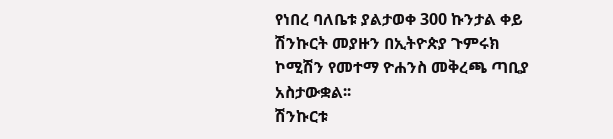የነበረ ባለቤቱ ያልታወቀ 300 ኩንታል ቀይ ሽንኩርት መያዙን በኢትዮጵያ ጉምሩክ ኮሚሽን የመተማ ዮሐንስ መቅረጫ ጣቢያ አስታውቋል፡፡
ሽንኩርቱ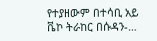የተያዘውም በተሳቢ አይ ቬኮ ትራከር በሱዳን-…